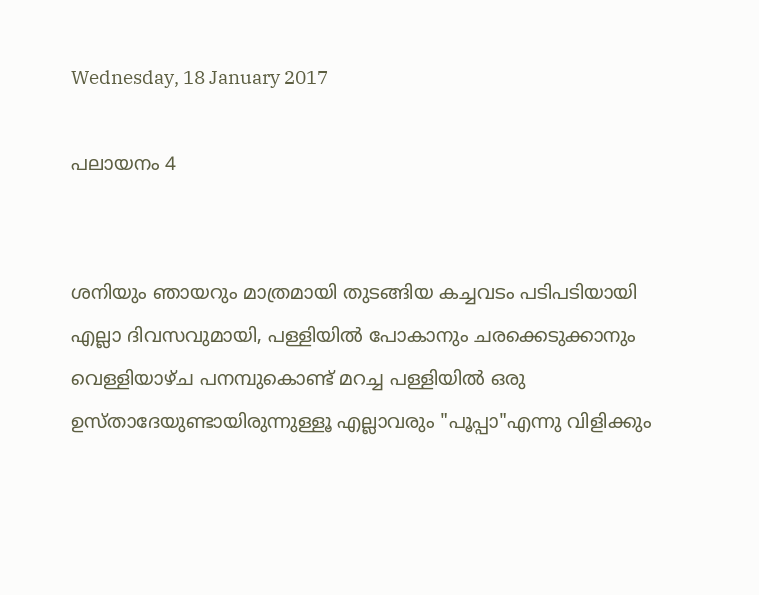Wednesday, 18 January 2017

പലായനം 4


ശനിയും ഞായറും മാത്രമായി തുടങ്ങിയ കച്ചവടം പടിപടിയായി
എല്ലാ ദിവസവുമായി, പള്ളിയില്‍ പോകാനും ചരക്കെടുക്കാനും വെള്ളിയാഴ്ച പനമ്പുകൊണ്ട് മറച്ച പള്ളിയില്‍ ഒരു ഉസ്താദേയുണ്ടായിരുന്നുള്ളൂ എല്ലാവരും "പൂപ്പാ"എന്നു വിളിക്കും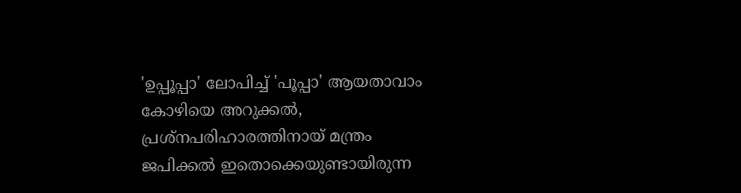'ഉപ്പൂപ്പാ' ലോപിച്ച് 'പൂപ്പാ' ആയതാവാം കോഴിയെ അറുക്കല്‍, പ്രശ്നപരിഹാരത്തിനായ് മന്ത്രം ജപിക്കല്‍ ഇതൊക്കെയുണ്ടായിരുന്ന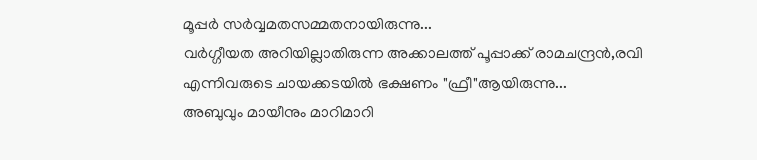മൂപ്പര്‍ സര്‍വ്വമതസമ്മതനായിരുന്നു...
വര്‍ഗ്ഗീയത അറിയില്ലാതിരുന്ന അക്കാലത്ത് പൂപ്പാക്ക് രാമചന്ദ്രൻ,രവി
എന്നിവരുടെ ചായക്കടയില്‍ ഭക്ഷണം "ഫ്രീ"ആയിരുന്നു...
അബുവും മായീനും മാറിമാറി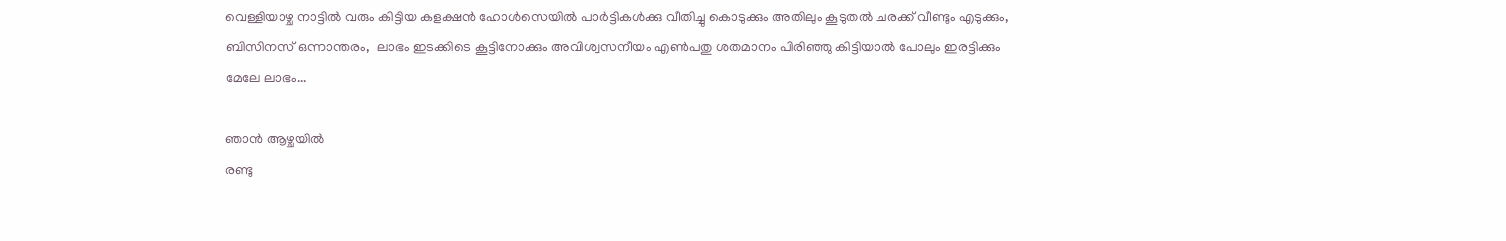വെള്ളിയാഴ്ച നാട്ടില്‍ വരും കിട്ടിയ കളക്ഷന്‍ ഹോള്‍സെയില്‍ പാര്‍ട്ടികള്‍ക്കു വീതിച്ചു കൊടുക്കും അതിലും കൂടുതൽ ചരക്ക് വീണ്ടും എടുക്കും, ബിസിനസ് ഒന്നാന്തരം,  ലാഭം ഇടക്കിടെ കൂട്ടിനോക്കും അവിശ്വസനീയം എണ്‍പതു ശതമാനം പിരിഞ്ഞു കിട്ടിയാല്‍ പോലും ഇരട്ടിക്കും മേലേ ലാഭം...

ഞാൻ ആഴ്ചയിൽ
രണ്ടു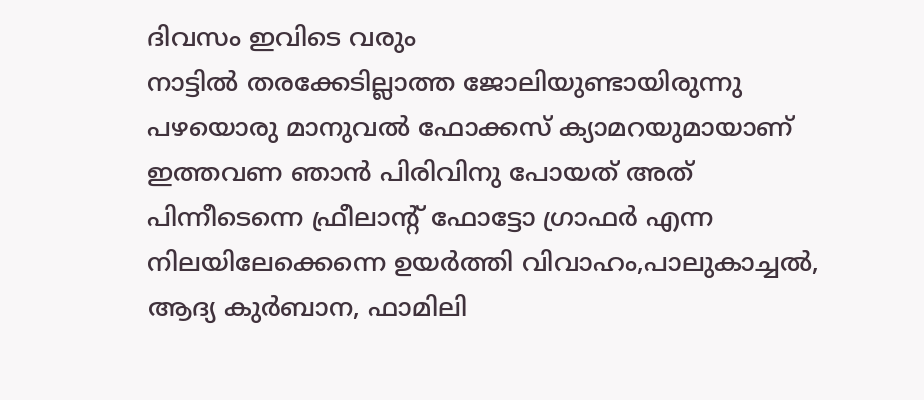ദിവസം ഇവിടെ വരും
നാട്ടില്‍ തരക്കേടില്ലാത്ത ജോലിയുണ്ടായിരുന്നു
പഴയൊരു മാനുവല്‍ ഫോക്കസ് ക്യാമറയുമായാണ് ഇത്തവണ ഞാൻ പിരിവിനു പോയത് അത് പിന്നീടെന്നെ ഫ്രീലാന്‍റ് ഫോട്ടോ ഗ്രാഫര്‍ എന്ന നിലയിലേക്കെന്നെ ഉയർത്തി വിവാഹം,പാലുകാച്ചല്‍, ആദ്യ കുര്‍ബാന, ഫാമിലി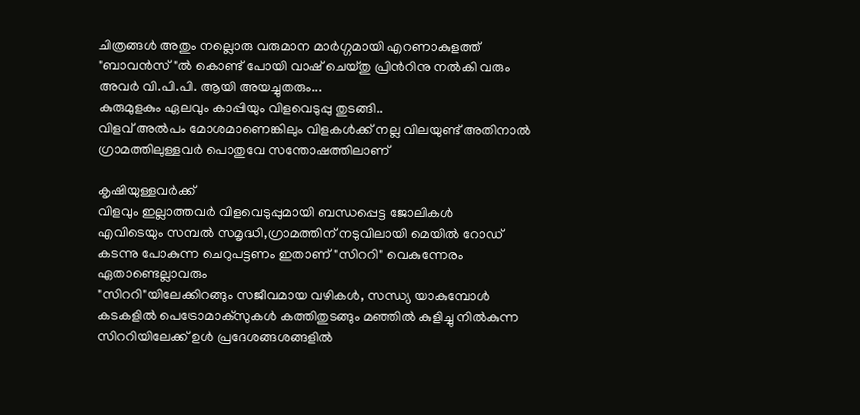ചിത്രങ്ങള്‍ അതും നല്ലൊരു വരുമാന മാര്‍ഗ്ഗമായി എറണാകുളത്ത് "ബാവന്‍സ്"ല്‍ കൊണ്ട് പോയി വാഷ് ചെയ്തു പ്രിന്‍റിനു നല്‍കി വരും അവര്‍ വി.പി.പി. ആയി അയച്ചുതരും...
കുരുമുളകും ഏലവും കാപ്പിയും വിളവെടുപ്പു തുടങ്ങി..
വിളവ് അല്‍പം മോശമാണെങ്കിലും വിളകള്‍ക്ക് നല്ല വിലയുണ്ട് അതിനാൽ ഗ്രാമത്തിലുള്ളവര്‍ പൊതുവേ സന്തോഷത്തിലാണ്

കൃഷിയുള്ളവര്‍ക്ക്
വിളവും ഇല്ലാത്തവര്‍ വിളവെടുപ്പുമായി ബന്ധപ്പെട്ട ജോലികള്‍
എവിടെയും സമ്പല്‍ സമൃദ്ധി,ഗ്രാമത്തിന് നടുവിലായി മെയിൽ റോഡ് കടന്നു പോകുന്ന ചെറുപട്ടണം ഇതാണ് "സിററി" വെകുന്നേരം ഏതാണ്ടെല്ലാവരും
"സിററി"യിലേക്കിറങ്ങും സജീവമായ വഴികള്‍, സന്ധ്യ യാകുമ്പോള്‍ കടകളില്‍ പെട്രോമാ‍ക്സുകള്‍ കത്തിതുടങ്ങും മഞ്ഞില്‍ കുളിച്ചു നില്‍കുന്ന സിററിയിലേക്ക് ഉള്‍ പ്രദേശങ്ങശങ്ങളില്‍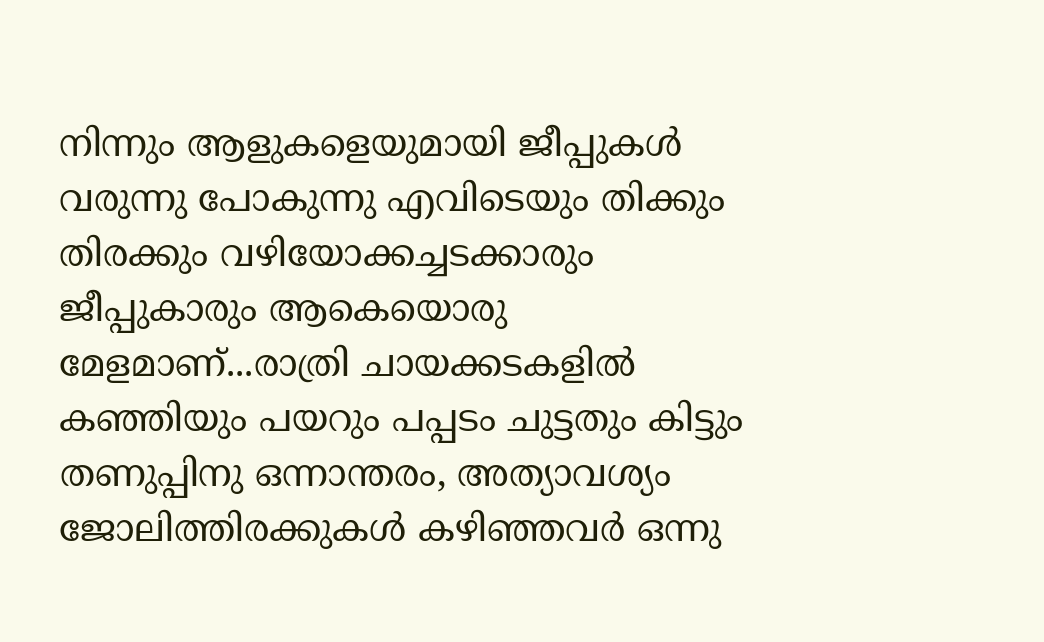നിന്നും ആളുകളെയുമായി ജീപ്പുകള്‍
വരുന്നു പോകുന്നു എവിടെയും തിക്കും തിരക്കും വഴിയോക്കച്ചടക്കാരും ജീപ്പുകാരും ആകെയൊരു മേളമാണ്...രാത്രി ചായക്കടകളില്‍ കഞ്ഞിയും പയറും പപ്പടം ചുട്ടതും കിട്ടും തണുപ്പിനു ഒന്നാന്തരം, അത്യാവശ്യം ജോലിത്തിരക്കുകള്‍ കഴിഞ്ഞവര്‍ ഒന്നു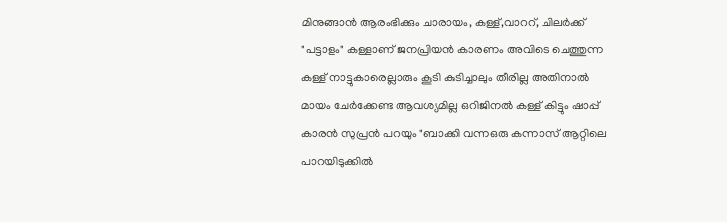മിനുങ്ങാന്‍ ആരംഭിക്കും ചാരായം, കള്ള്,വാററ്, ചിലര്‍ക്ക് "പട്ടാളം" കള്ളാണ് ജനപ്രിയന്‍ കാരണം അവിടെ ചെത്തുന്ന കള്ള് നാട്ടുകാരെല്ലാരും കൂടി കുടിച്ചാലും തീരില്ല അതിനാൽ മായം ചേർക്കേണ്ട ആവശ്യമില്ല ഒറിജിനല്‍ കള്ള് കിട്ടും ഷാപ്പ് കാരന്‍ സുപ്രന്‍ പറയും "ബാക്കി വന്നഒരു കന്നാസ് ആറ്റിലെ പാറയിടുക്കില്‍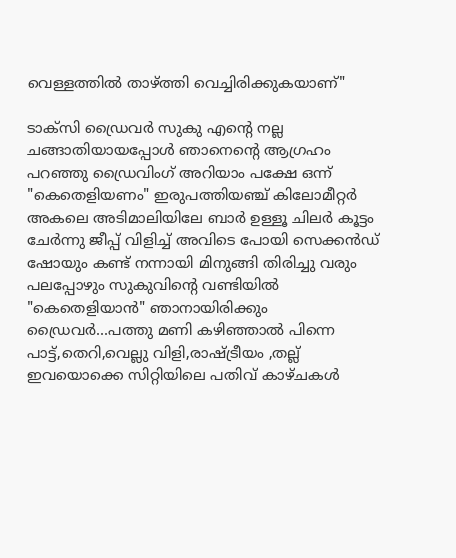വെള്ളത്തില്‍ താഴ്ത്തി വെച്ചിരിക്കുകയാണ്"

ടാക്സി ഡ്രൈവര്‍ സുകു എന്‍റെ നല്ല ചങ്ങാതിയായപ്പോള്‍ ഞാനെന്‍റെ ആഗ്രഹം പറഞ്ഞു ഡ്രൈവിംഗ് അറിയാം പക്ഷേ ഒന്ന് "കെതെളിയണം" ഇരുപത്തിയഞ്ച് കിലോമീറ്റർ അകലെ അടിമാലിയിലേ ബാര്‍ ഉള്ളൂ ചിലർ കൂട്ടം ചേർന്നു ജീപ്പ് വിളിച്ച് അവിടെ പോയി സെക്കന്‍ഡ് ഷോയും കണ്ട് നന്നായി മിനുങ്ങി തിരിച്ചു വരും പലപ്പോഴും സുകുവിന്‍റെ വണ്ടിയില്‍ "കെതെളിയാന്‍" ഞാനായിരിക്കും ഡ്രൈവര്‍...പത്തു മണി കഴിഞ്ഞാൽ പിന്നെ പാട്ട്,തെറി,വെല്ലു വിളി,രാഷ്ട്രീയം ,തല്ല് ഇവയൊക്കെ സിറ്റിയിലെ പതിവ് കാഴ്ചകൾ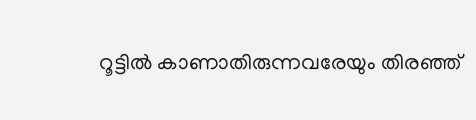റൂട്ടില്‍ കാണാതിരുന്നവരേയും തിരഞ്ഞ്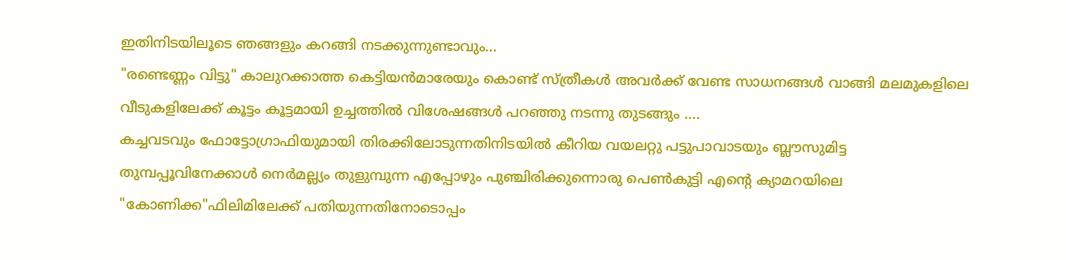ഇതിനിടയിലൂടെ ഞങ്ങളും കറങ്ങി നടക്കുന്നുണ്ടാവും...
"രണ്ടെണ്ണം വിട്ടു" കാലുറക്കാത്ത കെട്ടിയന്‍മാരേയും കൊണ്ട് സ്ത്രീകൾ അവര്‍ക്ക് വേണ്ട സാധനങ്ങൾ വാങ്ങി മലമുകളിലെ വീടുകളിലേക്ക് കൂട്ടം കൂട്ടമായി ഉച്ചത്തില്‍ വിശേഷങ്ങൾ പറഞ്ഞു നടന്നു തുടങ്ങും ....
കച്ചവടവും ഫോട്ടോഗ്രാഫിയുമായി തിരക്കിലോടുന്നതിനിടയില്‍ കീറിയ വയലറ്റു പട്ടുപാവാടയും ബ്ലൗസുമിട്ട തുമ്പപ്പൂവിനേക്കാള്‍ നെര്‍മല്ല്യം തുളുമ്പുന്ന എപ്പോഴും പുഞ്ചിരിക്കുന്നൊരു പെണ്‍കുട്ടി എന്‍റെ ക്യാമറയിലെ "കോണിക്ക"ഫിലിമിലേക്ക് പതിയുന്നതിനോടൊപ്പം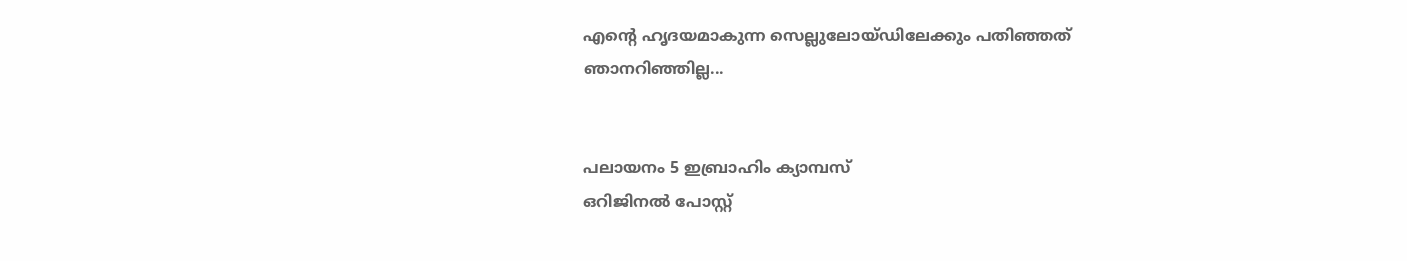എന്‍റെ ഹൃദയമാകുന്ന സെല്ലുലോയ്ഡിലേക്കും പതിഞ്ഞത്
ഞാനറിഞ്ഞില്ല...


പലായനം 5 ഇബ്രാഹിം ക്യാമ്പസ്‌
ഒറിജിനല്‍ പോസ്റ്റ്‌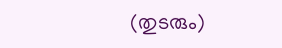(തുടരും)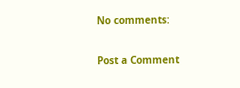No comments:

Post a Comment